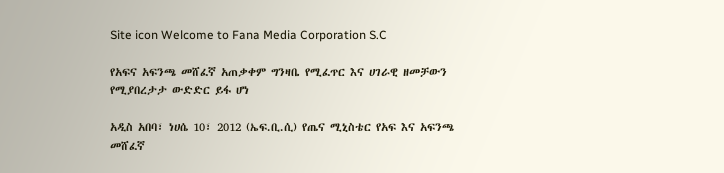Site icon Welcome to Fana Media Corporation S.C

የአፍና አፍንጫ መሸፈኛ አጠቃቀም ግንዛቤ የሚፈጥር እና ሀገራዊ ዘመቻውን የሚያበረታታ ውድድር ይፋ ሆነ

አዲስ አበባ፣ ነሀሴ 10፣ 2012 (ኤፍ.ቢ.ሲ) የጤና ሚኒስቴር የአፍ እና አፍንጫ መሸፈኛ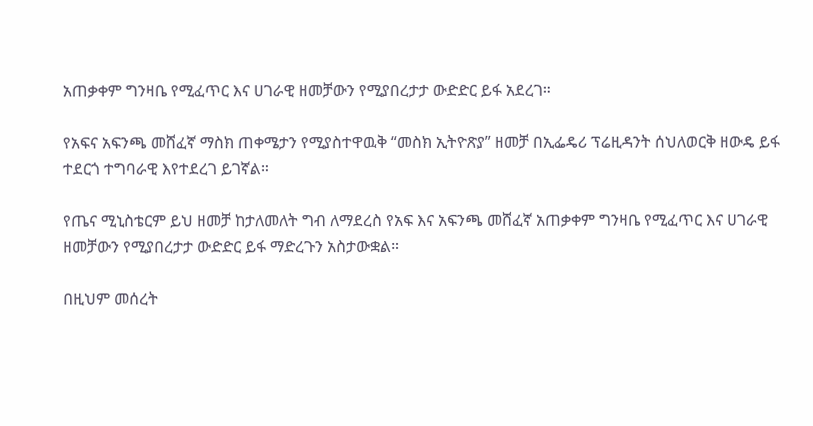አጠቃቀም ግንዛቤ የሚፈጥር እና ሀገራዊ ዘመቻውን የሚያበረታታ ውድድር ይፋ አደረገ።

የአፍና አፍንጫ መሸፈኛ ማስክ ጠቀሜታን የሚያስተዋዉቅ “መስክ ኢትዮጽያ” ዘመቻ በኢፌዴሪ ፕሬዚዳንት ሰህለወርቅ ዘውዴ ይፋ ተደርጎ ተግባራዊ እየተደረገ ይገኛል።

የጤና ሚኒስቴርም ይህ ዘመቻ ከታለመለት ግብ ለማደረስ የአፍ እና አፍንጫ መሸፈኛ አጠቃቀም ግንዛቤ የሚፈጥር እና ሀገራዊ ዘመቻውን የሚያበረታታ ውድድር ይፋ ማድረጉን አስታውቋል።

በዚህም መሰረት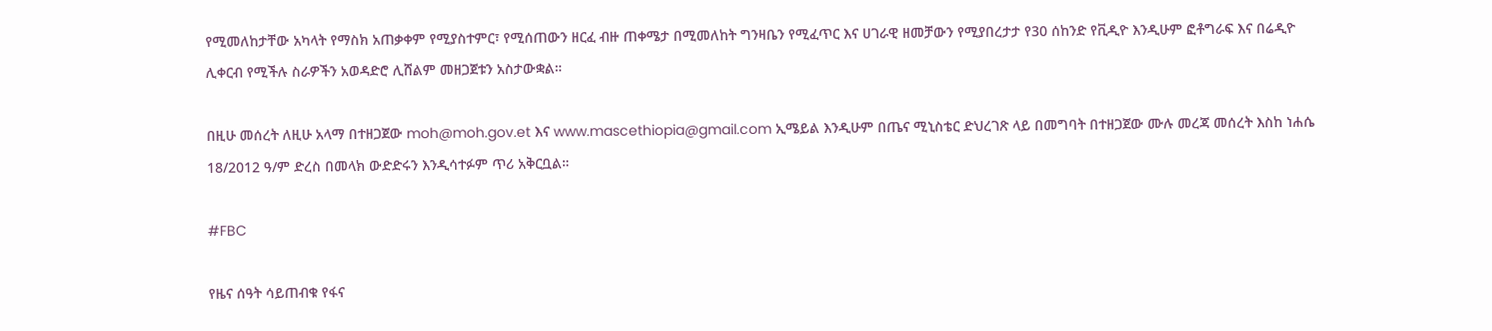የሚመለከታቸው አካላት የማስክ አጠቃቀም የሚያስተምር፣ የሚሰጠውን ዘርፈ ብዙ ጠቀሜታ በሚመለከት ግንዛቤን የሚፈጥር እና ሀገራዊ ዘመቻውን የሚያበረታታ የ30 ሰከንድ የቪዲዮ እንዲሁም ፎቶግራፍ እና በሬዲዮ ሊቀርብ የሚችሉ ስራዎችን አወዳድሮ ሊሸልም መዘጋጀቱን አስታውቋል።

በዚሁ መሰረት ለዚሁ አላማ በተዘጋጀው moh@moh.gov.et እና www.mascethiopia@gmail.com ኢሜይል እንዲሁም በጤና ሚኒስቴር ድህረገጽ ላይ በመግባት በተዘጋጀው ሙሉ መረጃ መሰረት እስከ ነሐሴ 18/2012 ዓ/ም ድረስ በመላክ ውድድሩን እንዲሳተፉም ጥሪ አቅርቧል።

#FBC

የዜና ሰዓት ሳይጠብቁ የፋና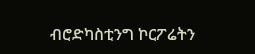ብሮድካስቲንግ ኮርፖሬትን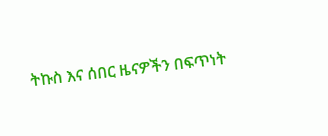ትኩስ እና ሰበር ዜናዎችን በፍጥነት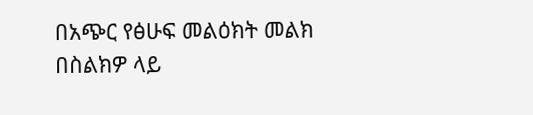በአጭር የፅሁፍ መልዕክት መልክ በስልክዎ ላይ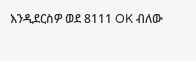እንዲደርስዎ ወደ 8111 OK ብለው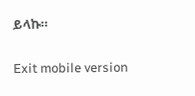ይላኩ።

Exit mobile version